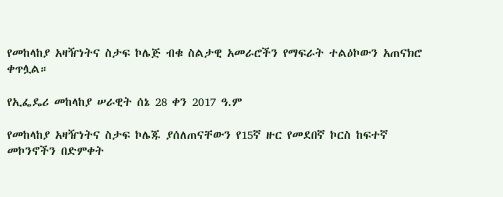የመከላከያ አዛዥነትና ስታፍ ኮሌጅ ብቁ ስልታዊ አመራሮችን የማፍራት ተልዕኮውን አጠናክሮ ቀጥሏል።

የኢፌዴሪ መከላከያ ሠራዊት ሰኔ 28 ቀን 2017 ዓ.ም

የመከላከያ አዛዥነትና ስታፍ ኮሌጁ ያሰለጠናቸውን የ15ኛ ዙር የመደበኛ ኮርስ ከፍተኛ መኮንኖችን በድምቀት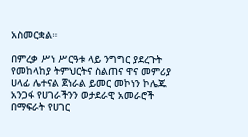አስመርቋል።

በምረቃ ሥነ ሥርዓቱ ላይ ንግግር ያደረጉት የመከላከያ ትምህርትና ስልጠና ዋና መምሪያ ሀላፊ ሌተናል ጀነራል ይመር መኮነን ኮሌጁ አንጋፋ የሀገራችንን ወታደራዊ አመራሮች በማፍራት የሀገር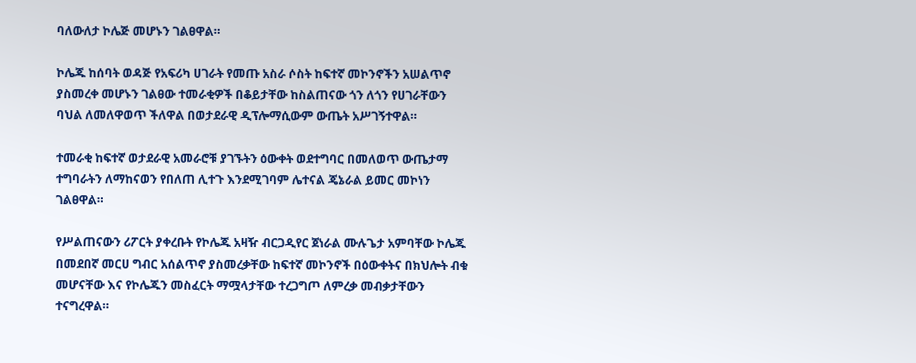ባለውለታ ኮሌጅ መሆኑን ገልፀዋል።

ኮሌጁ ከሰባት ወዳጅ የአፍሪካ ሀገራት የመጡ አስራ ሶስት ከፍተኛ መኮንኖችን አሠልጥኖ ያስመረቀ መሆኑን ገልፀው ተመራቂዎች በቆይታቸው ከስልጠናው ጎን ለጎን የሀገራቸውን ባህል ለመለዋወጥ ችለዋል በወታደራዊ ዲፕሎማሲውም ውጤት አሥገኝተዋል።

ተመራቂ ከፍተኛ ወታደራዊ አመራሮቹ ያገኙትን ዕውቀት ወደተግባር በመለወጥ ውጤታማ ተግባራትን ለማከናወን የበለጠ ሊተጉ እንደሚገባም ሌተናል ጄኔራል ይመር መኮነን ገልፀዋል።

የሥልጠናውን ሪፖርት ያቀረቡት የኮሌጁ አዛዥ ብርጋዲየር ጀነራል ሙሉጌታ አምባቸው ኮሌጁ በመደበኛ መርሀ ግብር አሰልጥኖ ያስመረቃቸው ከፍተኛ መኮንኖች በዕውቀትና በክህሎት ብቁ መሆናቸው እና የኮሌጁን መስፈርት ማሟላታቸው ተረጋግጦ ለምረቃ መብቃታቸውን ተናግረዋል።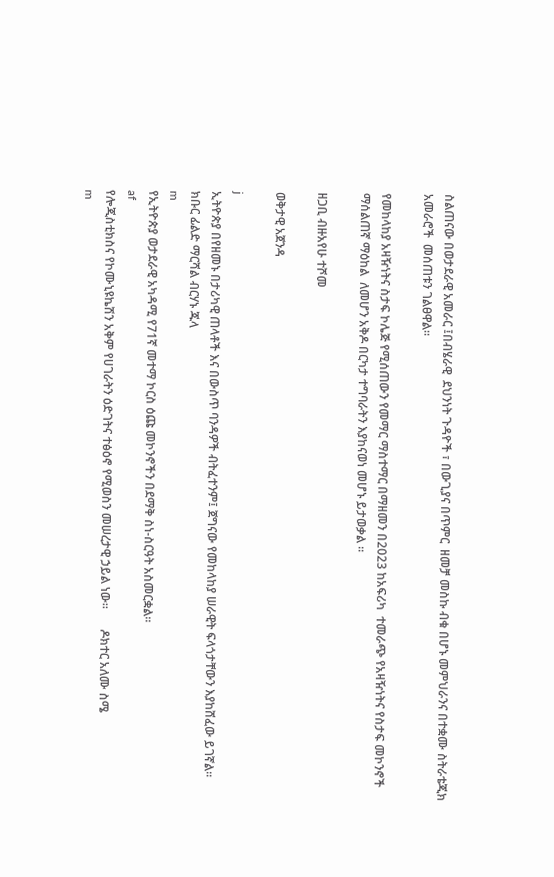ስልጠናው በወታደራዊ አመራር ፤በብሄራዊ  ደህንነት ጉዳዮች ፣ በውጊያና በጥምር  ዘመቻ መስኩ ብቁ በሆኑ መምህራንና በተቋሙ ስትራቴጂክ አመራሮች  መሰጠቱን ገልፀዋል።

የመከላከያ አዛዥነትና ስታፍ ኮሌጅ የሚሰጠውን የመማር ማስተማር በማዘመን በ2023 ከአፍሪካ  ተመራጭ የአዛዥነትና የስታፍ መኮንኖች ማሰልጠኛ ማዕከል  ለመሆን አቅዶ በርካታ ተግባራትን እያከናወነ መሆኑ ይታወቃል ።

ዘጋቢ ብዙአየሁ ተሾመ

ወቅታዊ አጀንዳ

j
ኢትዮጵያ በየዘመኑ በታሪካዊ ጠላቶች እና በውስጥ ባንዳዎች ብትፈተንም፤ ጀግናው የመከላከያ ሠራዊት ፍላጎታቸውን እያከሸፈው ይገኛል።    ክቡር ፊልድ ማርሻል ብርሃኑ ጁላ
m
የኢትዮጵያ ወታደራዊ አካዳሚ የ71ኛ መተማ ኮርስ ዕጩ መኮንኖችን በደማቅ ስነ-ስርዓት አስመርቋል።
af
የሎጂስቲክስና የኮሙኒዩኬሽን አቅም የሀገራትን ዕድገትና ተፅዕኖ የሚወስን መሠረታዊ ኃይል ነው።       ዶክተር አለሙ ስሜ
m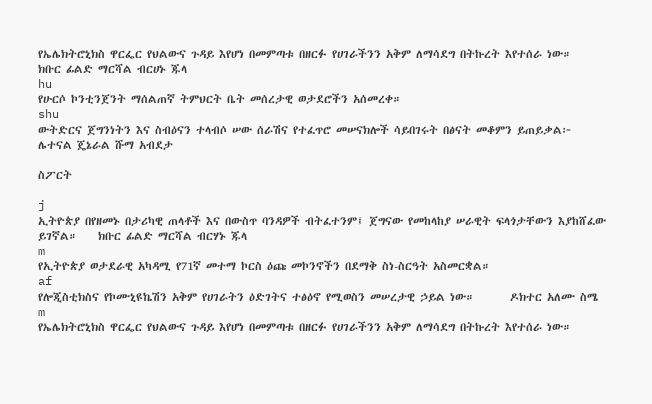የኤሌክትሮኒክስ ዋርፌር የህልውና ጉዳይ እየሆነ በመምጣቱ በዘርፉ የሀገራችንን አቅም ለማሳደግ በትኩረት እየተሰራ ነው።    ክቡር ፊልድ ማርሻል ብርሀኑ ጁላ
hu
የሁርሶ ኮንቲንጀንት ማሰልጠኛ ትምህርት ቤት መሰረታዊ ወታደሮችን አሰመረቀ።
shu
ውትድርና ጀግንነትን እና ስብዕናን ተላብሶ ሠው ሰራሽና የተፈጥሮ መሠናክሎች ሳይበገሩት በፅናት መቆምን ይጠይቃል፦       ሌተናል ጄኔራል ሹማ አብደታ

ስፖርት

j
ኢትዮጵያ በየዘመኑ በታሪካዊ ጠላቶች እና በውስጥ ባንዳዎች ብትፈተንም፤ ጀግናው የመከላከያ ሠራዊት ፍላጎታቸውን እያከሸፈው ይገኛል።    ክቡር ፊልድ ማርሻል ብርሃኑ ጁላ
m
የኢትዮጵያ ወታደራዊ አካዳሚ የ71ኛ መተማ ኮርስ ዕጩ መኮንኖችን በደማቅ ስነ-ስርዓት አስመርቋል።
af
የሎጂስቲክስና የኮሙኒዩኬሽን አቅም የሀገራትን ዕድገትና ተፅዕኖ የሚወስን መሠረታዊ ኃይል ነው።       ዶክተር አለሙ ስሜ
m
የኤሌክትሮኒክስ ዋርፌር የህልውና ጉዳይ እየሆነ በመምጣቱ በዘርፉ የሀገራችንን አቅም ለማሳደግ በትኩረት እየተሰራ ነው።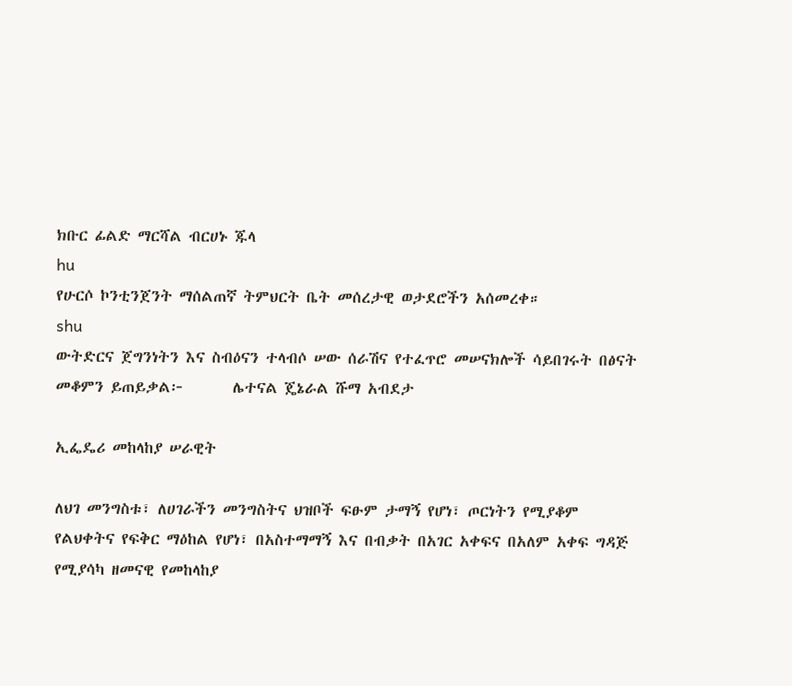ክቡር ፊልድ ማርሻል ብርሀኑ ጁላ
hu
የሁርሶ ኮንቲንጀንት ማሰልጠኛ ትምህርት ቤት መሰረታዊ ወታደሮችን አሰመረቀ።
shu
ውትድርና ጀግንነትን እና ስብዕናን ተላብሶ ሠው ሰራሽና የተፈጥሮ መሠናክሎች ሳይበገሩት በፅናት መቆምን ይጠይቃል፦       ሌተናል ጄኔራል ሹማ አብደታ

ኢፌዴሪ መከላከያ ሠራዊት

ለህገ መንግስቱ፣ ለሀገራችን መንግስትና ህዝቦች ፍፁም ታማኝ የሆነ፣ ጦርነትን የሚያቆም የልህቀትና የፍቅር ማዕከል የሆነ፣ በአስተማማኝ እና በብቃት በአገር አቀፍና በአለም አቀፍ ግዳጅ የሚያሳካ ዘመናዊ የመከላከያ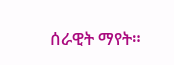ሰራዊት ማየት።